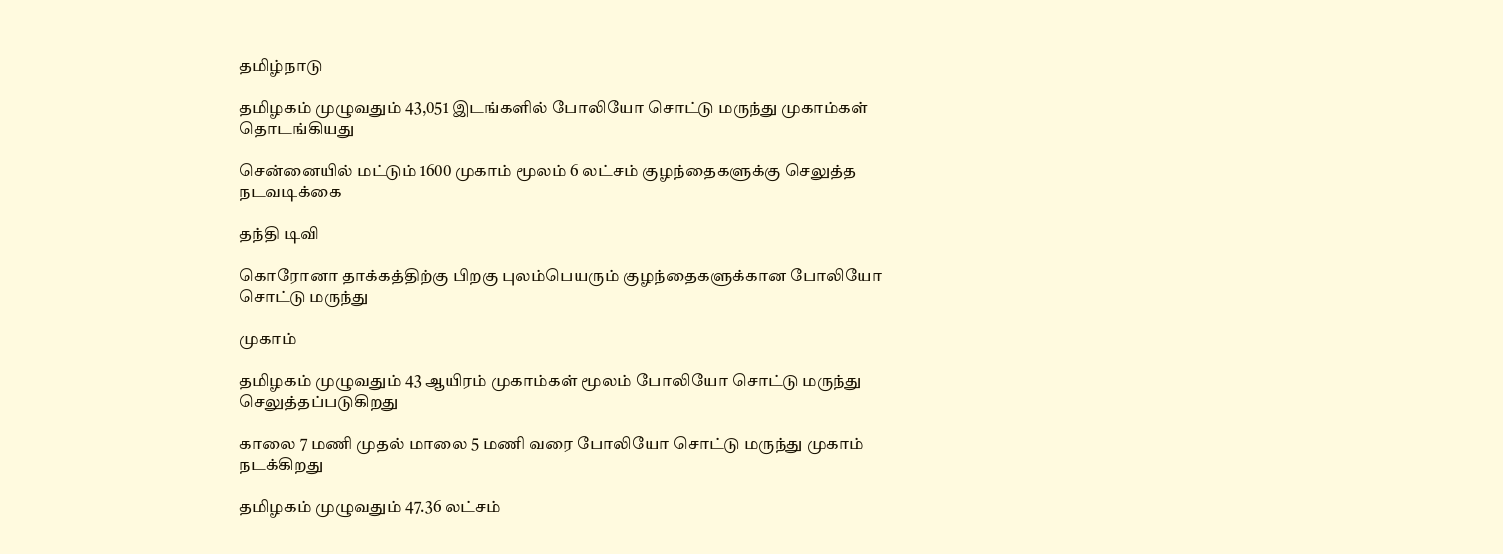தமிழ்நாடு

தமிழகம் முழுவதும் 43,051 இடங்களில் போலியோ சொட்டு மருந்து முகாம்கள் தொடங்கியது

சென்னையில் மட்டும் 1600 முகாம் மூலம் 6 லட்சம் குழந்தைகளுக்கு செலுத்த நடவடிக்கை

தந்தி டிவி

கொரோனா தாக்கத்திற்கு பிறகு புலம்பெயரும் குழந்தைகளுக்கான போலியோ சொட்டு மருந்து

முகாம்

தமிழகம் முழுவதும் 43 ஆயிரம் முகாம்கள் மூலம் போலியோ சொட்டு மருந்து செலுத்தப்படுகிறது

காலை 7 மணி முதல் மாலை 5 மணி வரை போலியோ சொட்டு மருந்து முகாம் நடக்கிறது

தமிழகம் முழுவதும் 47.36 லட்சம்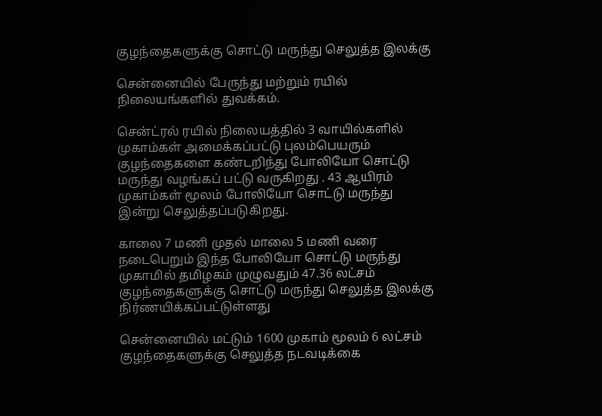குழந்தைகளுக்கு சொட்டு மருந்து செலுத்த இலக்கு

சென்னையில் பேருந்து மற்றும் ரயில் நிலையங்களில் துவக்கம்.

சென்ட்ரல் ரயில் நிலையத்தில் 3 வாயில்களில் முகாம்கள் அமைக்கப்பட்டு புலம்பெயரும் குழந்தைகளை கண்டறிந்து போலியோ சொட்டு மருந்து வழங்கப் பட்டு வருகிறது . 43 ஆயிரம் முகாம்கள் மூலம் போலியோ சொட்டு மருந்து இன்று செலுத்தப்படுகிறது.

காலை 7 மணி முதல் மாலை 5 மணி வரை நடைபெறும் இந்த போலியோ சொட்டு மருந்து முகாமில் தமிழகம் முழுவதும் 47.36 லட்சம் குழந்தைகளுக்கு சொட்டு மருந்து செலுத்த இலக்கு நிர்ணயிக்கப்பட்டுள்ளது

சென்னையில் மட்டும் 1600 முகாம் மூலம் 6 லட்சம் குழந்தைகளுக்கு செலுத்த நடவடிக்கை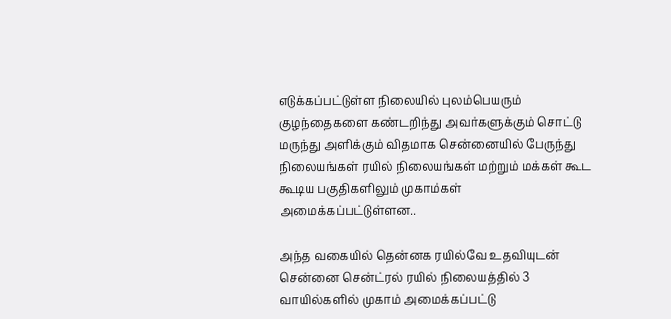எடுக்கப்பட்டுள்ள நிலையில் புலம்பெயரும் குழந்தைகளை கண்டறிந்து அவர்களுக்கும் சொட்டு மருந்து அளிக்கும் விதமாக சென்னையில் பேருந்து நிலையங்கள் ரயில் நிலையங்கள் மற்றும் மக்கள் கூட கூடிய பகுதிகளிலும் முகாம்கள் அமைக்கப்பட்டுள்ளன..

அந்த வகையில் தென்னக ரயில்வே உதவியுடன் சென்னை சென்ட்ரல் ரயில் நிலையத்தில் 3 வாயில்களில் முகாம் அமைக்கப்பட்டு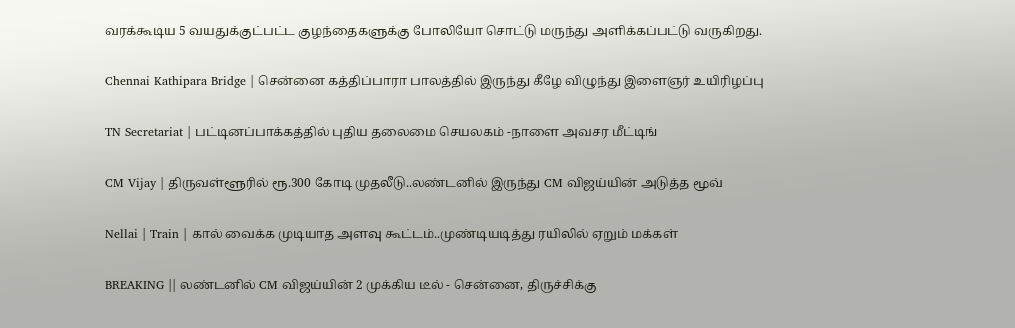வரக்கூடிய 5 வயதுக்குட்பட்ட குழந்தைகளுக்கு போலியோ சொட்டு மருந்து அளிக்கப்பட்டு வருகிறது.

Chennai Kathipara Bridge | சென்னை கத்திப்பாரா பாலத்தில் இருந்து கீழே விழுந்து இளைஞர் உயிரிழப்பு

TN Secretariat | பட்டினப்பாக்கத்தில் புதிய தலைமை செயலகம் -நாளை அவசர மீட்டிங்

CM Vijay | திருவள்ளூரில் ரூ.300 கோடி முதலீடு..லண்டனில் இருந்து CM விஜய்யின் அடுத்த மூவ்

Nellai | Train | கால் வைக்க முடியாத அளவு கூட்டம்..முண்டியடித்து ரயிலில் ஏறும் மக்கள்

BREAKING || லண்டனில் CM விஜய்யின் 2 முக்கிய டீல் - சென்னை, திருச்சிக்கு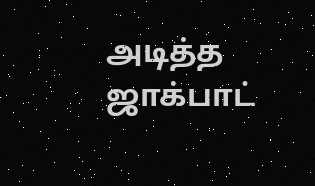அடித்த ஜாக்பாட்